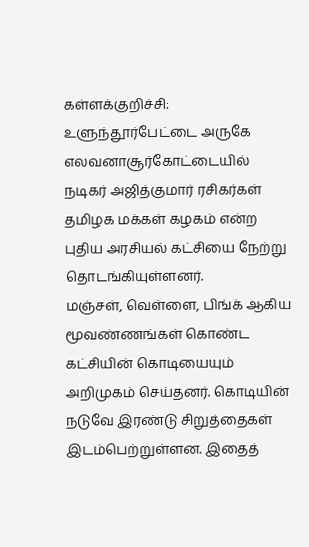கள்ளக்குறிச்சி: உளுந்தூர்பேட்டை அருகே எலவனாசூர்கோட்டையில் நடிகர் அஜித்குமார் ரசிகர்கள் தமிழக மக்கள் கழகம் என்ற புதிய அரசியல் கட்சியை நேற்று தொடங்கியுள்ளனர்.
மஞ்சள், வெள்ளை, பிங்க் ஆகிய மூவண்ணங்கள் கொண்ட கட்சியின் கொடியையும் அறிமுகம் செய்தனர். கொடியின் நடுவே இரண்டு சிறுத்தைகள் இடம்பெற்றுள்ளன. இதைத்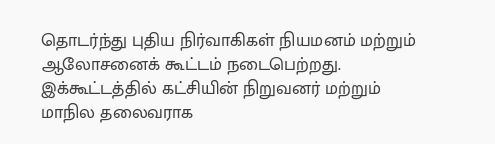தொடர்ந்து புதிய நிர்வாகிகள் நியமனம் மற்றும் ஆலோசனைக் கூட்டம் நடைபெற்றது.
இக்கூட்டத்தில் கட்சியின் நிறுவனர் மற்றும் மாநில தலைவராக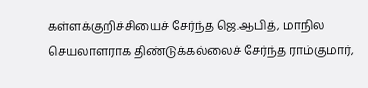கள்ளக்குறிச்சியைச் சேர்ந்த ஜெ.ஆபித், மாநில செயலாளராக திண்டுக்கல்லைச் சேர்ந்த ராம்குமார்,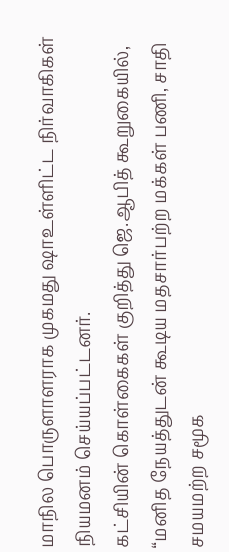மாநில பொருளாளராக முகமது ஷாஉள்ளிட்ட நிர்வாகிகள் நியமனம் செய்யப்பட்டனர்.
கட்சியின் கொள்கைகள் குறித்து ஜெ.ஆபித் கூறுகையில், “மனித நேயத்துடன் கூடிய மதசார்பற்ற மக்கள் பணி, சாதி சமயமற்ற சமூக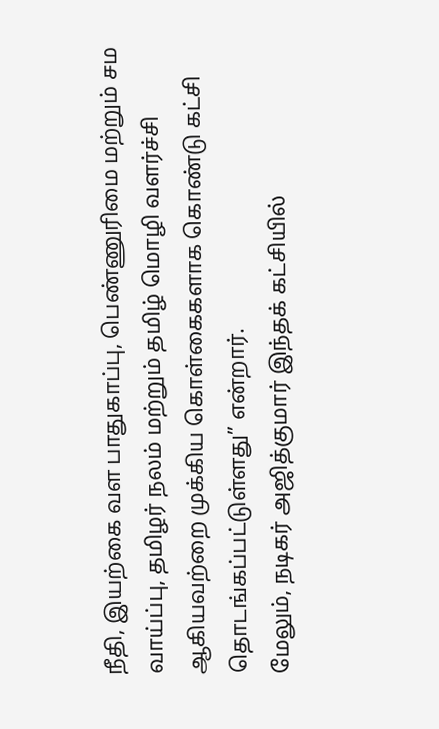நீதி, இயற்கை வள பாதுகாப்பு, பெண்ணுரிமை மற்றும் சம வாய்ப்பு, தமிழர் நலம் மற்றும் தமிழ் மொழி வளர்ச்சி ஆகியவற்றை முக்கிய கொள்கைகளாக கொண்டு கட்சி தொடங்கப்பட்டுள்ளது” என்றார்.
மேலும், நடிகர் அஜித்குமார் இந்தக் கட்சியில்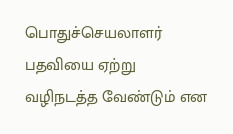பொதுச்செயலாளர் பதவியை ஏற்று வழிநடத்த வேண்டும் என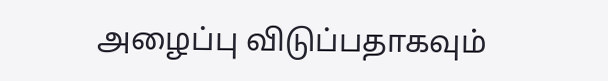அழைப்பு விடுப்பதாகவும்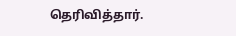தெரிவித்தார்.